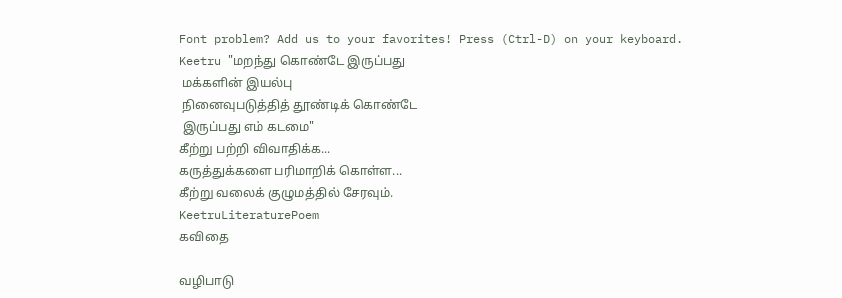Font problem? Add us to your favorites! Press (Ctrl-D) on your keyboard.
Keetru "மறந்து கொண்டே இருப்பது
 மக்களின் இயல்பு
 நினைவுபடுத்தித் தூண்டிக் கொண்டே
 இருப்பது எம் கடமை"
கீற்று பற்றி விவாதிக்க...
கருத்துக்களை பரிமாறிக் கொள்ள...
கீற்று வலைக் குழுமத்தில் சேரவும்.
KeetruLiteraturePoem
கவிதை

வழிபாடு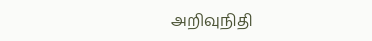அறிவுநிதி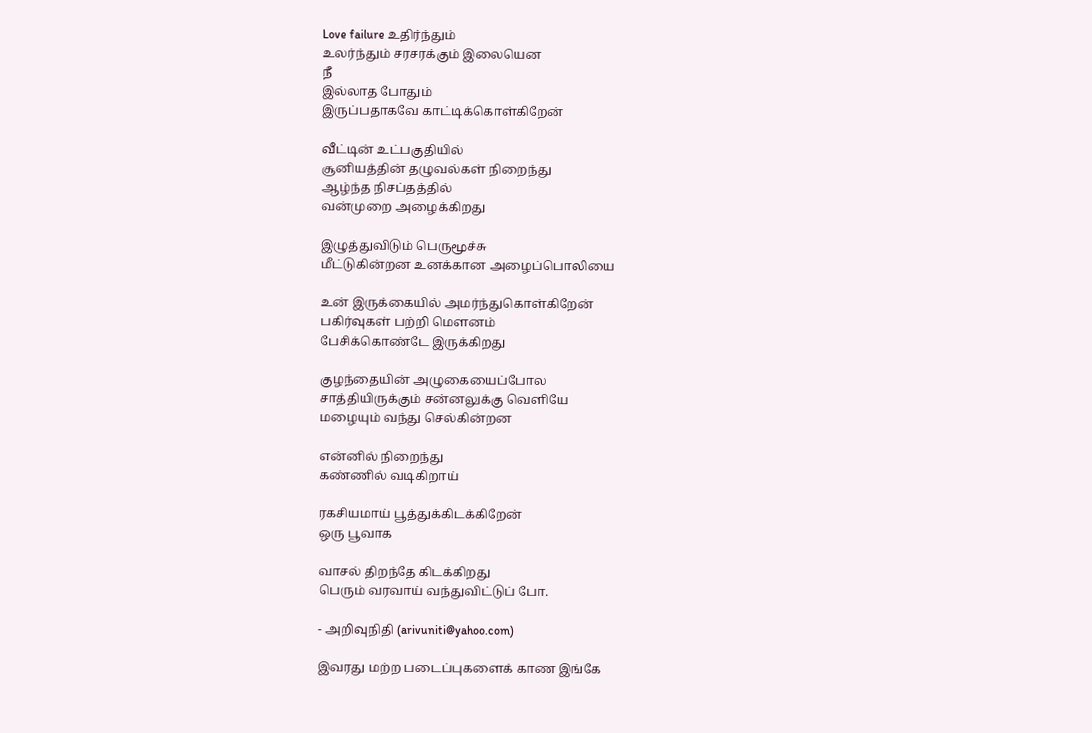Love failure உதிர்ந்தும்
உலர்ந்தும் சரசரக்கும் இலையென
நீ
இல்லாத போதும்
இருப்பதாகவே காட்டிக்கொள்கிறேன்

வீட்டின் உட்பகுதியில்
சூனியத்தின் தழுவல்கள் நிறைந்து
ஆழ்ந்த நிசப்தத்தில்
வன்முறை அழைக்கிறது

இழுத்துவிடும் பெருமூச்சு
மீட்டுகின்றன உனக்கான அழைப்பொலியை

உன் இருக்கையில் அமர்ந்துகொள்கிறேன்
பகிர்வுகள் பற்றி மௌனம்
பேசிக்கொண்டே இருக்கிறது

குழந்தையின் அழுகையைப்போல
சாத்தியிருக்கும் சன்னலுக்கு வெளியே
மழையும் வந்து செல்கின்றன

என்னில் நிறைந்து
கண்ணில் வடிகிறாய்

ரகசியமாய் பூத்துக்கிடக்கிறேன்
ஒரு பூவாக

வாசல் திறந்தே கிடக்கிறது
பெரும் வரவாய் வந்துவிட்டுப் போ.

- அறிவுநிதி (arivuniti@yahoo.com)

இவரது மற்ற படைப்புகளைக் காண இங்கே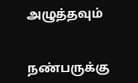அழுத்தவும்


நண்பருக்கு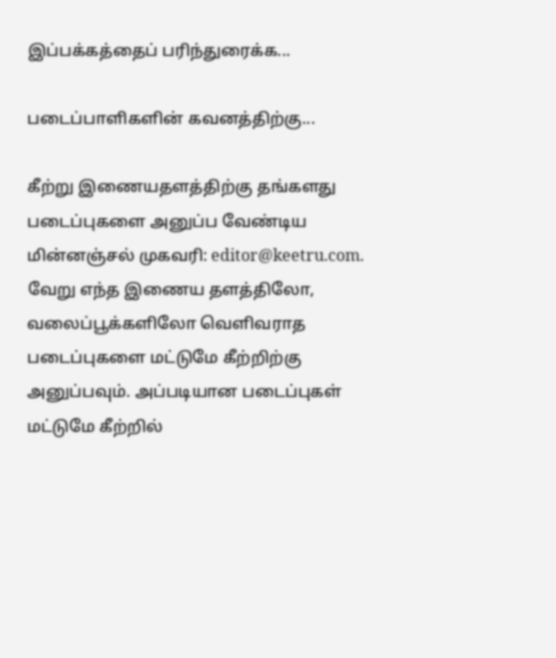இப்பக்கத்தைப் பரிந்துரைக்க...

படைப்பாளிகளின் கவனத்திற்கு...

கீற்று இணையதளத்திற்கு தங்களது படைப்புகளை அனுப்ப வேண்டிய மின்னஞ்சல் முகவரி: editor@keetru.com. வேறு எந்த இணைய தளத்திலோ, வலைப்பூக்களிலோ வெளிவராத படைப்புகளை மட்டுமே கீற்றிற்கு அனுப்பவும். அப்படியான படைப்புகள் மட்டுமே கீற்றில்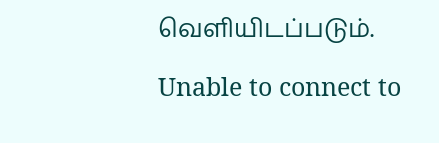வெளியிடப்படும்.

Unable to connect to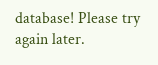database! Please try again later.